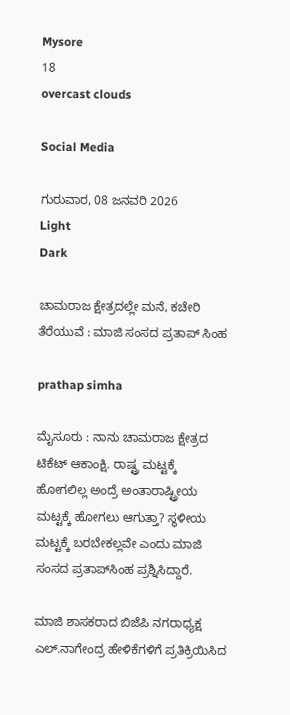Mysore
18
overcast clouds

Social Media

ಗುರುವಾರ, 08 ಜನವರಿ 2026
Light
Dark

ಚಾಮರಾಜ ಕ್ಷೇತ್ರದಲ್ಲೇ ಮನೆ, ಕಚೇರಿ ತೆರೆಯುವೆ : ಮಾಜಿ ಸಂಸದ ಪ್ರತಾಪ್‌ ಸಿಂಹ

prathap simha

ಮೈಸೂರು : ನಾನು ಚಾಮರಾಜ ಕ್ಷೇತ್ರದ ಟಿಕೆಟ್ ಆಕಾಂಕ್ಷಿ. ರಾಷ್ಟ್ರ ಮಟ್ಟಕ್ಕೆ ಹೋಗಲಿಲ್ಲ ಅಂದ್ರೆ ಅಂತಾರಾಷ್ಟ್ರೀಯ ಮಟ್ಟಕ್ಕೆ ಹೋಗಲು ಆಗುತ್ತಾ? ಸ್ಥಳೀಯ ಮಟ್ಟಕ್ಕೆ ಬರಬೇಕಲ್ಲವೇ ಎಂದು ಮಾಜಿ ಸಂಸದ ಪ್ರತಾಪ್‌ಸಿಂಹ ಪ್ರಶ್ನಿಸಿದ್ದಾರೆ.

ಮಾಜಿ ಶಾಸಕರಾದ ಬಿಜೆಪಿ ನಗರಾಧ್ಯಕ್ಷ ಎಲ್.ನಾಗೇಂದ್ರ ಹೇಳಿಕೆಗಳಿಗೆ ಪ್ರತಿಕ್ರಿಯಿಸಿದ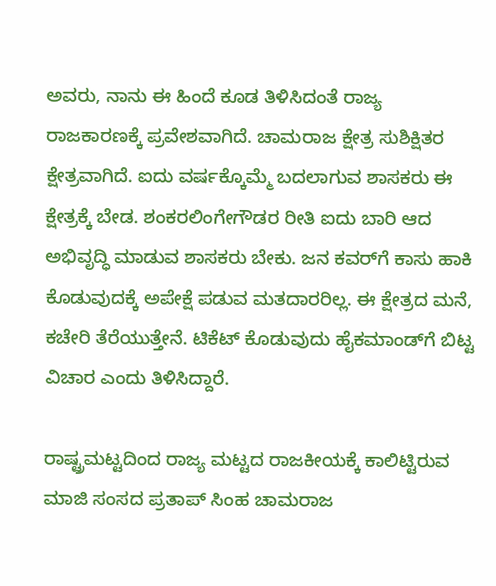ಅವರು, ನಾನು ಈ ಹಿಂದೆ ಕೂಡ ತಿಳಿಸಿದಂತೆ ರಾಜ್ಯ ರಾಜಕಾರಣಕ್ಕೆ ಪ್ರವೇಶವಾಗಿದೆ. ಚಾಮರಾಜ ಕ್ಷೇತ್ರ ಸುಶಿಕ್ಷಿತರ ಕ್ಷೇತ್ರವಾಗಿದೆ. ಐದು ವರ್ಷಕ್ಕೊಮ್ಮೆ ಬದಲಾಗುವ ಶಾಸಕರು ಈ ಕ್ಷೇತ್ರಕ್ಕೆ ಬೇಡ. ಶಂಕರಲಿಂಗೇಗೌಡರ ರೀತಿ ಐದು ಬಾರಿ ಆದ ಅಭಿವೃದ್ಧಿ ಮಾಡುವ ಶಾಸಕರು ಬೇಕು. ಜನ ಕವರ್‌ಗೆ ಕಾಸು ಹಾಕಿ ಕೊಡುವುದಕ್ಕೆ ಅಪೇಕ್ಷೆ ಪಡುವ ಮತದಾರರಿಲ್ಲ. ಈ ಕ್ಷೇತ್ರದ ಮನೆ, ಕಚೇರಿ ತೆರೆಯುತ್ತೇನೆ. ಟಿಕೆಟ್ ಕೊಡುವುದು ಹೈಕಮಾಂಡ್‌ಗೆ ಬಿಟ್ಟ ವಿಚಾರ ಎಂದು ತಿಳಿಸಿದ್ದಾರೆ.

ರಾಷ್ಟ್ರಮಟ್ಟದಿಂದ ರಾಜ್ಯ ಮಟ್ಟದ ರಾಜಕೀಯಕ್ಕೆ ಕಾಲಿಟ್ಟಿರುವ ಮಾಜಿ ಸಂಸದ ಪ್ರತಾಪ್‌ ಸಿಂಹ ಚಾಮರಾಜ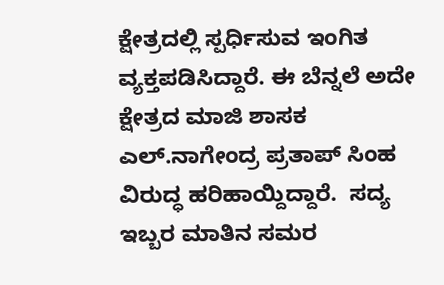ಕ್ಷೇತ್ರದಲ್ಲಿ ಸ್ಪರ್ಧಿಸುವ ಇಂಗಿತ ವ್ಯಕ್ತಪಡಿಸಿದ್ದಾರೆ. ಈ ಬೆನ್ನಲೆ ಅದೇ ಕ್ಷೇತ್ರದ ಮಾಜಿ ಶಾಸಕ ಎಲ್.ನಾಗೇಂದ್ರ ಪ್ರತಾಪ್‌ ಸಿಂಹ ವಿರುದ್ಧ ಹರಿಹಾಯ್ದಿದ್ದಾರೆ.  ಸದ್ಯ ಇಬ್ಬರ ಮಾತಿನ ಸಮರ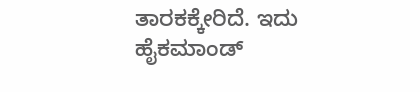ತಾರಕಕ್ಕೇರಿದೆ. ಇದು ಹೈಕಮಾಂಡ್‌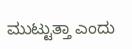ಮುಟ್ಟುತ್ತಾ ಎಂದು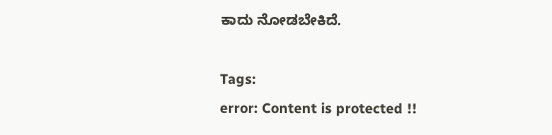ಕಾದು ನೋಡಬೇಕಿದೆ.

Tags:
error: Content is protected !!